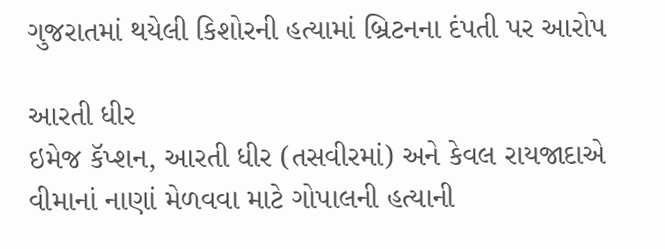ગુજરાતમાં થયેલી કિશોરની હત્યામાં બ્રિટનના દંપતી પર આરોપ

આરતી ધીર
ઇમેજ કૅપ્શન, આરતી ધીર (તસવીરમાં) અને કેવલ રાયજાદાએ વીમાનાં નાણાં મેળવવા માટે ગોપાલની હત્યાની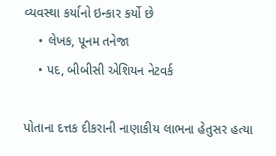વ્યવસ્થા કર્યાનો ઇન્કાર કર્યો છે
    • લેખક, પૂનમ તનેજા
    • પદ, બીબીસી એશિયન નેટવર્ક

પોતાના દત્તક દીકરાની નાણાકીય લાભના હેતુસર હત્યા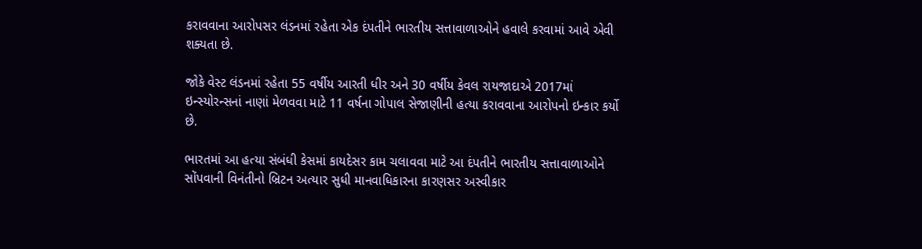કરાવવાના આરોપસર લંડનમાં રહેતા એક દંપતીને ભારતીય સત્તાવાળાઓને હવાલે કરવામાં આવે એવી શક્યતા છે.

જોકે વેસ્ટ લંડનમાં રહેતા 55 વર્ષીય આરતી ધીર અને 30 વર્ષીય કેવલ રાયજાદાએ 2017માં ઇન્સ્યોરન્સનાં નાણાં મેળવવા માટે 11 વર્ષના ગોપાલ સેજાણીની હત્યા કરાવવાના આરોપનો ઇન્કાર કર્યો છે.

ભારતમાં આ હત્યા સંબંધી કેસમાં કાયદેસર કામ ચલાવવા માટે આ દંપતીને ભારતીય સત્તાવાળાઓને સોંપવાની વિનંતીનો બ્રિટન અત્યાર સુધી માનવાધિકારના કારણસર અસ્વીકાર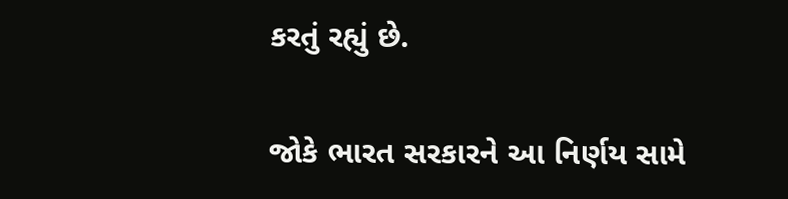કરતું રહ્યું છે.

જોકે ભારત સરકારને આ નિર્ણય સામે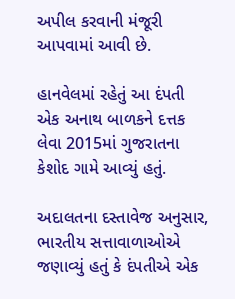અપીલ કરવાની મંજૂરી આપવામાં આવી છે.

હાનવેલમાં રહેતું આ દંપતી એક અનાથ બાળકને દત્તક લેવા 2015માં ગુજરાતના કેશોદ ગામે આવ્યું હતું.

અદાલતના દસ્તાવેજ અનુસાર, ભારતીય સત્તાવાળાઓએ જણાવ્યું હતું કે દંપતીએ એક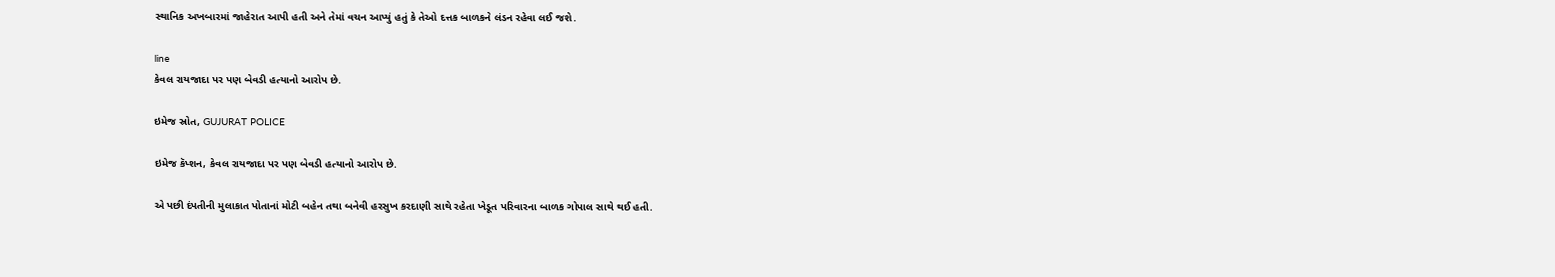સ્થાનિક અખબારમાં જાહેરાત આપી હતી અને તેમાં વચન આપ્યું હતું કે તેઓ દત્તક બાળકને લંડન રહેવા લઈ જશે.

line
કેવલ રાયજાદા પર પણ બેવડી હત્યાનો આરોપ છે.

ઇમેજ સ્રોત, GUJURAT POLICE

ઇમેજ કૅપ્શન, કેવલ રાયજાદા પર પણ બેવડી હત્યાનો આરોપ છે.

એ પછી દંપતીની મુલાકાત પોતાનાં મોટી બહેન તથા બનેવી હરસુખ કરદાણી સાથે રહેતા ખેડૂત પરિવારના બાળક ગોપાલ સાથે થઈ હતી.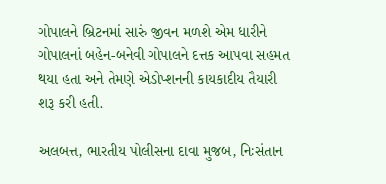ગોપાલને બ્રિટનમાં સારું જીવન મળશે એમ ધારીને ગોપાલનાં બહેન-બનેવી ગોપાલને દત્તક આપવા સહમત થયા હતા અને તેમણે એડોપ્શનની કાયકાદીય તૈયારી શરૂ કરી હતી.

અલબત્ત, ભારતીય પોલીસના દાવા મુજબ, નિઃસંતાન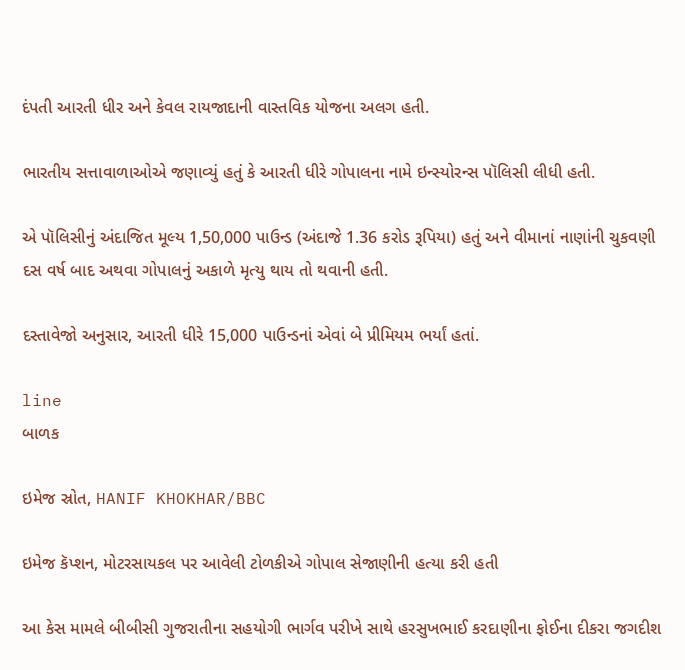દંપતી આરતી ધીર અને કેવલ રાયજાદાની વાસ્તવિક યોજના અલગ હતી.

ભારતીય સત્તાવાળાઓએ જણાવ્યું હતું કે આરતી ધીરે ગોપાલના નામે ઇન્સ્યોરન્સ પૉલિસી લીધી હતી.

એ પૉલિસીનું અંદાજિત મૂલ્ય 1,50,000 પાઉન્ડ (અંદાજે 1.36 કરોડ રૂપિયા) હતું અને વીમાનાં નાણાંની ચુકવણી દસ વર્ષ બાદ અથવા ગોપાલનું અકાળે મૃત્યુ થાય તો થવાની હતી.

દસ્તાવેજો અનુસાર, આરતી ધીરે 15,000 પાઉન્ડનાં એવાં બે પ્રીમિયમ ભર્યાં હતાં.

line
બાળક

ઇમેજ સ્રોત, HANIF KHOKHAR/BBC

ઇમેજ કૅપ્શન, મોટરસાયકલ પર આવેલી ટોળકીએ ગોપાલ સેજાણીની હત્યા કરી હતી

આ કેસ મામલે બીબીસી ગુજરાતીના સહયોગી ભાર્ગવ પરીખે સાથે હરસુખભાઈ કરદાણીના ફોઈના દીકરા જગદીશ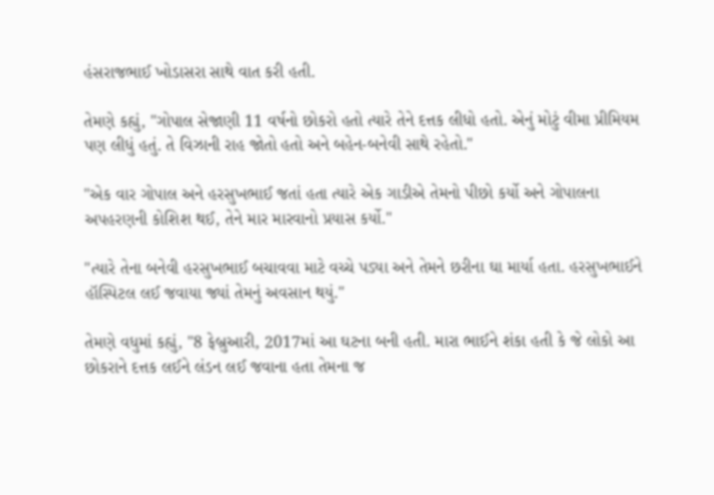હંસરાજભાઈ ખોડાસરા સાથે વાત કરી હતી.

તેમણે કહ્યું, "ગોપાલ સેજાણી 11 વર્ષનો છોકરો હતો ત્યારે તેને દત્તક લીધો હતો. એનું મોટું વીમા પ્રીમિયમ પણ લીધું હતું. તે વિઝાની રાહ જોતો હતો અને બહેન-બનેવી સાથે રહેતો."

"એક વાર ગોપાલ અને હરસુખભાઈ જતાં હતા ત્યારે એક ગાડીએ તેમનો પીછો કર્યો અને ગોપાલના અપહરણની કોશિશ થઈ, તેને માર મારવાનો પ્રયાસ કર્યો."

"ત્યારે તેના બનેવી હરસુખભાઈ બચાવવા માટે વચ્ચે પડ્યા અને તેમને છરીના ઘા માર્યા હતા. હરસુખભાઈને હૉસ્પિટલ લઈ જવાયા જ્યાં તેમનું અવસાન થયું."

તેમણે વધુમાં કહ્યું, "8 ફેબ્રુઆરી, 2017માં આ ઘટના બની હતી. મારા ભાઈને શંકા હતી કે જે લોકો આ છોકરાને દત્તક લઈને લંડન લઈ જવાના હતા તેમના જ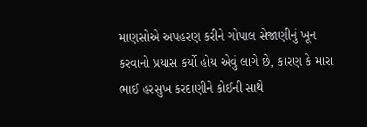માણસોએ અપહરણ કરીને ગોપાલ સેજાણીનું ખૂન કરવાનો પ્રયાસ કર્યો હોય એવું લાગે છે, કારણ કે મારા ભાઈ હરસુખ કરદાણીને કોઈની સાથે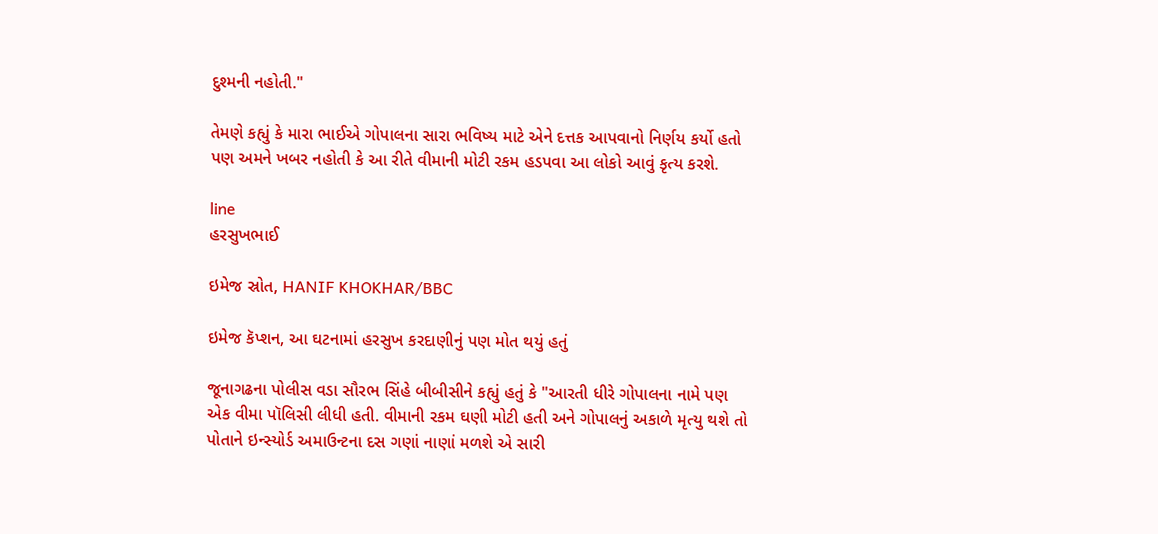દુશ્મની નહોતી."

તેમણે કહ્યું કે મારા ભાઈએ ગોપાલના સારા ભવિષ્ય માટે એને દત્તક આપવાનો નિર્ણય કર્યો હતો પણ અમને ખબર નહોતી કે આ રીતે વીમાની મોટી રકમ હડપવા આ લોકો આવું કૃત્ય કરશે.

line
હરસુખભાઈ

ઇમેજ સ્રોત, HANIF KHOKHAR/BBC

ઇમેજ કૅપ્શન, આ ઘટનામાં હરસુખ કરદાણીનું પણ મોત થયું હતું

જૂનાગઢના પોલીસ વડા સૌરભ સિંહે બીબીસીને કહ્યું હતું કે "આરતી ધીરે ગોપાલના નામે પણ એક વીમા પૉલિસી લીધી હતી. વીમાની રકમ ઘણી મોટી હતી અને ગોપાલનું અકાળે મૃત્યુ થશે તો પોતાને ઇન્સ્યોર્ડ અમાઉન્ટના દસ ગણાં નાણાં મળશે એ સારી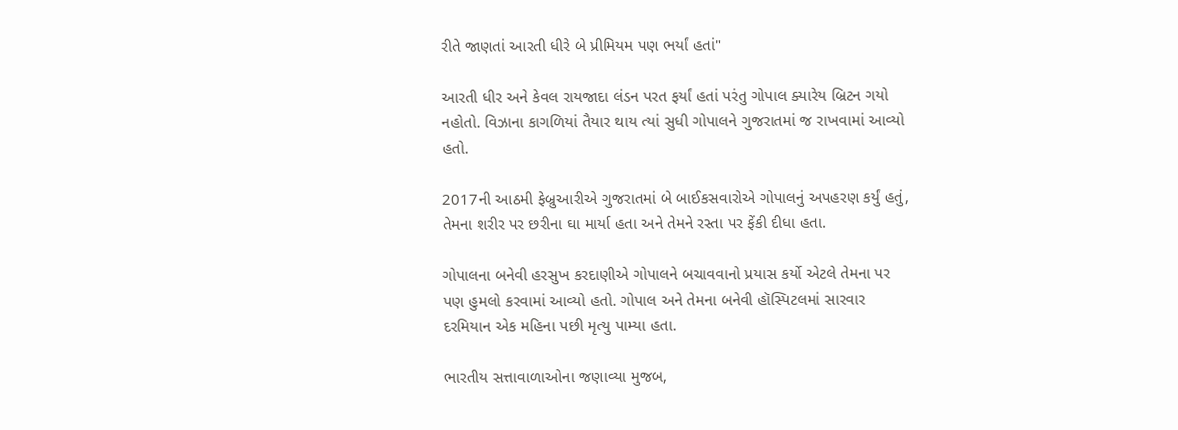રીતે જાણતાં આરતી ધીરે બે પ્રીમિયમ પણ ભર્યાં હતાં"

આરતી ધીર અને કેવલ રાયજાદા લંડન પરત ફર્યાં હતાં પરંતુ ગોપાલ ક્યારેય બ્રિટન ગયો નહોતો. વિઝાના કાગળિયાં તૈયાર થાય ત્યાં સુધી ગોપાલને ગુજરાતમાં જ રાખવામાં આવ્યો હતો.

2017ની આઠમી ફેબ્રુઆરીએ ગુજરાતમાં બે બાઈકસવારોએ ગોપાલનું અપહરણ કર્યું હતું, તેમના શરીર પર છરીના ઘા માર્યા હતા અને તેમને રસ્તા પર ફેંકી દીધા હતા.

ગોપાલના બનેવી હરસુખ કરદાણીએ ગોપાલને બચાવવાનો પ્રયાસ કર્યો એટલે તેમના પર પણ હુમલો કરવામાં આવ્યો હતો. ગોપાલ અને તેમના બનેવી હૉસ્પિટલમાં સારવાર દરમિયાન એક મહિના પછી મૃત્યુ પામ્યા હતા.

ભારતીય સત્તાવાળાઓના જણાવ્યા મુજબ,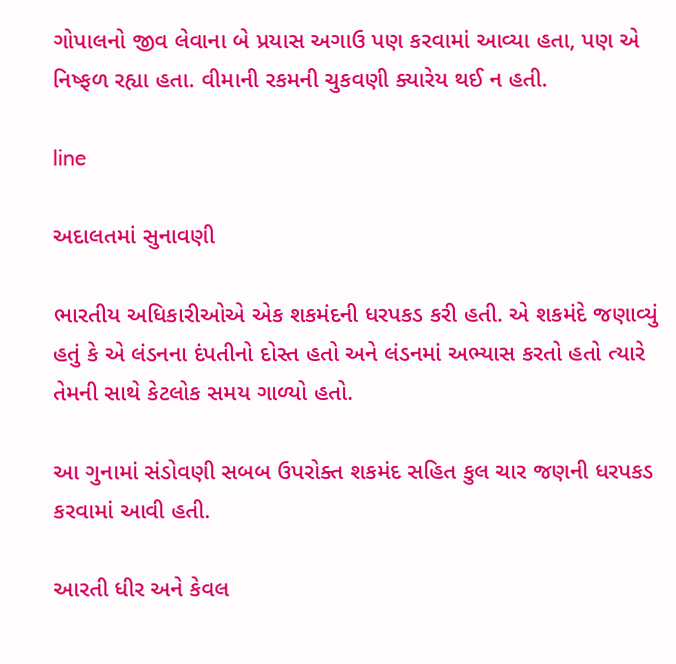ગોપાલનો જીવ લેવાના બે પ્રયાસ અગાઉ પણ કરવામાં આવ્યા હતા, પણ એ નિષ્ફળ રહ્યા હતા. વીમાની રકમની ચુકવણી ક્યારેય થઈ ન હતી.

line

અદાલતમાં સુનાવણી

ભારતીય અધિકારીઓએ એક શકમંદની ધરપકડ કરી હતી. એ શકમંદે જણાવ્યું હતું કે એ લંડનના દંપતીનો દોસ્ત હતો અને લંડનમાં અભ્યાસ કરતો હતો ત્યારે તેમની સાથે કેટલોક સમય ગાળ્યો હતો.

આ ગુનામાં સંડોવણી સબબ ઉપરોક્ત શકમંદ સહિત કુલ ચાર જણની ધરપકડ કરવામાં આવી હતી.

આરતી ધીર અને કેવલ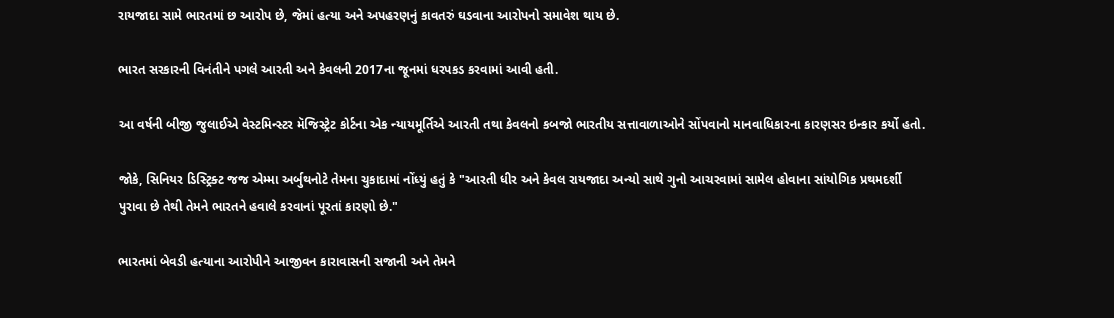રાયજાદા સામે ભારતમાં છ આરોપ છે, જેમાં હત્યા અને અપહરણનું કાવતરું ઘડવાના આરોપનો સમાવેશ થાય છે.

ભારત સરકારની વિનંતીને પગલે આરતી અને કેવલની 2017ના જૂનમાં ધરપકડ કરવામાં આવી હતી.

આ વર્ષની બીજી જુલાઈએ વેસ્ટમિન્સ્ટર મૅજિસ્ટ્રેટ કોર્ટના એક ન્યાયમૂર્તિએ આરતી તથા કેવલનો કબજો ભારતીય સત્તાવાળાઓને સોંપવાનો માનવાધિકારના કારણસર ઇન્કાર કર્યો હતો.

જોકે, સિનિયર ડિસ્ટ્રિક્ટ જજ એમ્મા અર્બુથનોટે તેમના ચુકાદામાં નોંધ્યું હતું કે "આરતી ધીર અને કેવલ રાયજાદા અન્યો સાથે ગુનો આચરવામાં સામેલ હોવાના સાંયોગિક પ્રથમદર્શી પુરાવા છે તેથી તેમને ભારતને હવાલે કરવાનાં પૂરતાં કારણો છે."

ભારતમાં બેવડી હત્યાના આરોપીને આજીવન કારાવાસની સજાની અને તેમને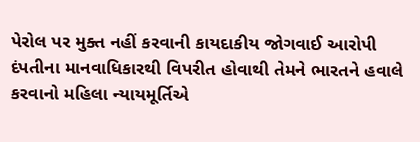પેરોલ પર મુક્ત નહીં કરવાની કાયદાકીય જોગવાઈ આરોપી દંપતીના માનવાધિકારથી વિપરીત હોવાથી તેમને ભારતને હવાલે કરવાનો મહિલા ન્યાયમૂર્તિએ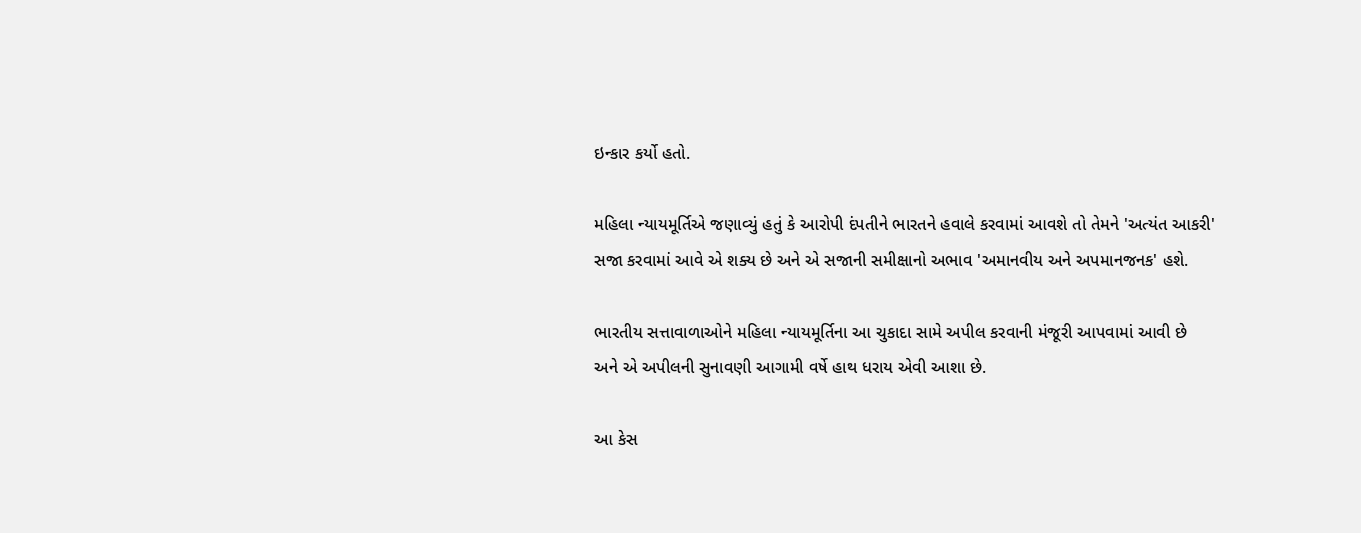ઇન્કાર કર્યો હતો.

મહિલા ન્યાયમૂર્તિએ જણાવ્યું હતું કે આરોપી દંપતીને ભારતને હવાલે કરવામાં આવશે તો તેમને 'અત્યંત આકરી' સજા કરવામાં આવે એ શક્ય છે અને એ સજાની સમીક્ષાનો અભાવ 'અમાનવીય અને અપમાનજનક' હશે.

ભારતીય સત્તાવાળાઓને મહિલા ન્યાયમૂર્તિના આ ચુકાદા સામે અપીલ કરવાની મંજૂરી આપવામાં આવી છે અને એ અપીલની સુનાવણી આગામી વર્ષે હાથ ધરાય એવી આશા છે.

આ કેસ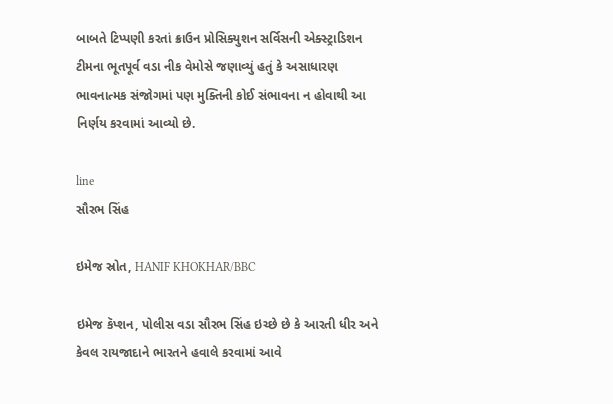બાબતે ટિપ્પણી કરતાં ક્રાઉન પ્રોસિક્યુશન સર્વિસની એક્સ્ટ્રાડિશન ટીમના ભૂતપૂર્વ વડા નીક વેમોસે જણાવ્યું હતું કે અસાધારણ ભાવનાત્મક સંજોગમાં પણ મુક્તિની કોઈ સંભાવના ન હોવાથી આ નિર્ણય કરવામાં આવ્યો છે.

line
સૌરભ સિંહ

ઇમેજ સ્રોત, HANIF KHOKHAR/BBC

ઇમેજ કૅપ્શન, પોલીસ વડા સૌરભ સિંહ ઇચ્છે છે કે આરતી ધીર અને કેવલ રાયજાદાને ભારતને હવાલે કરવામાં આવે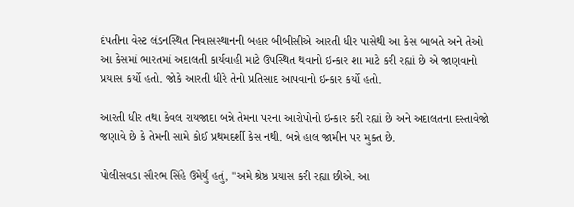દંપતીના વેસ્ટ લંડનસ્થિત નિવાસસ્થાનની બહાર બીબીસીએ આરતી ધીર પાસેથી આ કેસ બાબતે અને તેઓ આ કેસમાં ભારતમાં અદાલતી કાર્યવાહી માટે ઉપસ્થિત થવાનો ઇન્કાર શા માટે કરી રહ્યાં છે એ જાણવાનો પ્રયાસ કર્યો હતો. જોકે આરતી ધીરે તેનો પ્રતિસાદ આપવાનો ઇન્કાર કર્યો હતો.

આરતી ધીર તથા કેવલ રાયજાદા બન્ને તેમના પરના આરોપોનો ઇન્કાર કરી રહ્યાં છે અને અદાલતના દસ્તાવેજો જણાવે છે કે તેમની સામે કોઈ પ્રથમદર્શી કેસ નથી. બન્ને હાલ જામીન પર મુક્ત છે.

પોલીસવડા સૌરભ સિંહે ઉમેર્યું હતું, "અમે શ્રેષ્ઠ પ્રયાસ કરી રહ્યા છીએ. આ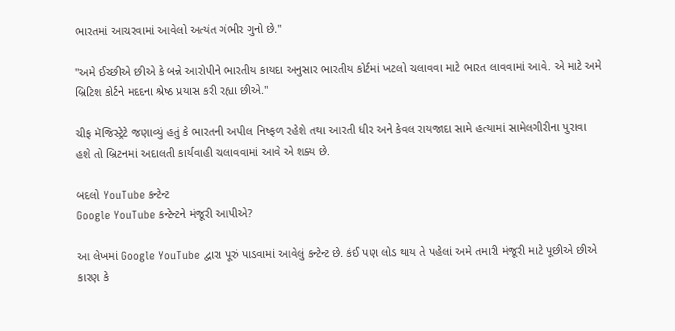ભારતમાં આચરવામાં આવેલો અત્યંત ગંભીર ગુનો છે."

"અમે ઈચ્છીએ છીએ કે બન્ને આરોપીને ભારતીય કાયદા અનુસાર ભારતીય કોર્ટમાં ખટલો ચલાવવા માટે ભારત લાવવામાં આવે. એ માટે અમે બ્રિટિશ કોર્ટને મદદના શ્રેષ્ઠ પ્રયાસ કરી રહ્યા છીએ."

ચીફ મૅજિસ્ટ્રેટે જણાવ્યું હતું કે ભારતની અપીલ નિષ્ફળ રહેશે તથા આરતી ધીર અને કેવલ રાયજાદા સામે હત્યામાં સામેલગીરીના પુરાવા હશે તો બ્રિટનમાં અદાલતી કાર્યવાહી ચલાવવામાં આવે એ શક્ય છે.

બદલો YouTube કન્ટેન્ટ
Google YouTube કન્ટેન્ટને મંજૂરી આપીએ?

આ લેખમાં Google YouTube દ્વારા પૂરું પાડવામાં આવેલું કન્ટેન્ટ છે. કંઈ પણ લોડ થાય તે પહેલાં અમે તમારી મંજૂરી માટે પૂછીએ છીએ કારણ કે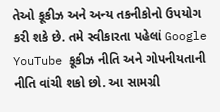તેઓ કૂકીઝ અને અન્ય તકનીકોનો ઉપયોગ કરી શકે છે. તમે સ્વીકારતા પહેલાં Google YouTube કૂકીઝ નીતિ અને ગોપનીયતાની નીતિ વાંચી શકો છો. આ સામગ્રી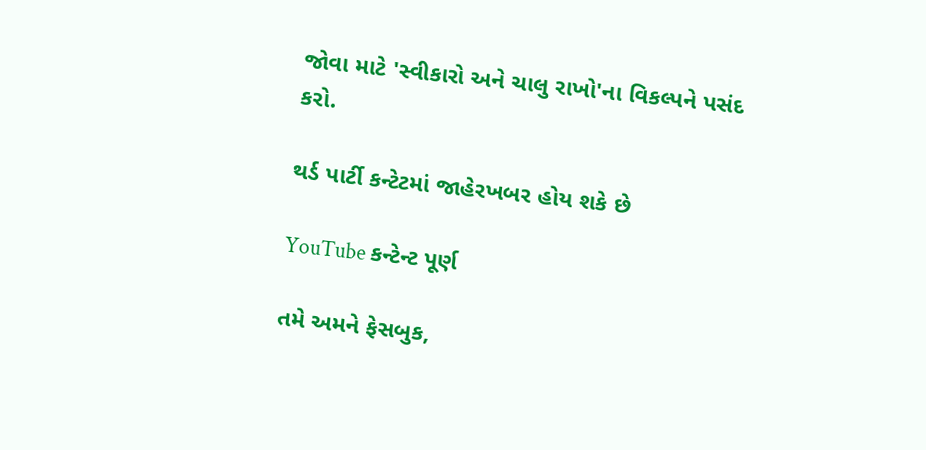જોવા માટે 'સ્વીકારો અને ચાલુ રાખો'ના વિકલ્પને પસંદ કરો.

થર્ડ પાર્ટી કન્ટેટમાં જાહેરખબર હોય શકે છે

YouTube કન્ટેન્ટ પૂર્ણ

તમે અમને ફેસબુક,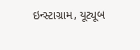ઇન્સ્ટાગ્રામ, યૂટ્યૂબ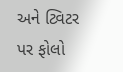અને ટ્વિટર પર ફોલો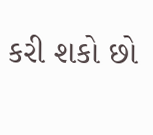કરી શકો છો